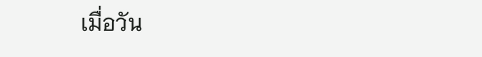เมื่อวัน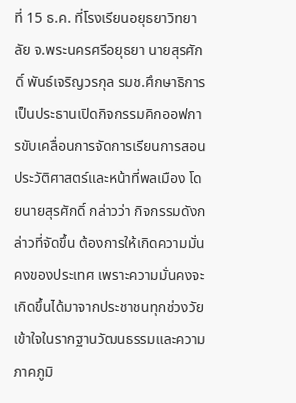ที่ 15 ธ.ค. ที่โรงเรียนอยุธยาวิทยาลัย จ.พระนครศรีอยุธยา นายสุรศักดิ์ พันธ์เจริญวรกุล รมช.ศึกษาธิการ เป็นประธานเปิดกิจกรรมคิกออฟการขับเคลื่อนการจัดการเรียนการสอนประวัติศาสตร์และหน้าที่พลเมือง โดยนายสุรศักดิ์ กล่าวว่า กิจกรรมดังกล่าวที่จัดขึ้น ต้องการให้เกิดความมั่นคงของประเทศ เพราะความมั่นคงจะเกิดขึ้นได้มาจากประชาชนทุกช่วงวัย เข้าใจในรากฐานวัฒนธรรมและความภาคภูมิ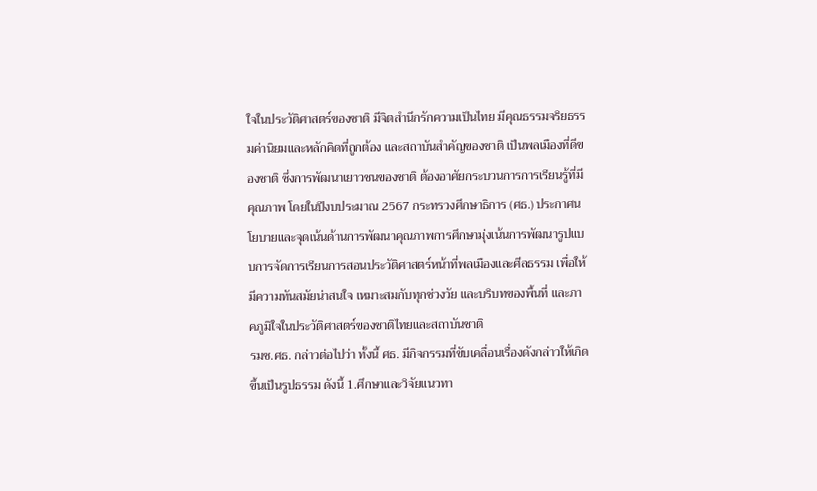ใจในประวัติศาสตร์ของชาติ มีจิตสำนึกรักความเป็นไทย มีคุณธรรมจริยธรรมค่านิยมและหลักคิดที่ถูกต้อง และสถาบันสำคัญของชาติ เป็นพลเมืองที่ดีของชาติ ซึ่งการพัฒนาเยาวชนของชาติ ต้องอาศัยกระบวนการการเรียนรู้ที่มีคุณภาพ โดยในปีงบประมาณ 2567 กระทรวงศึกษาธิการ (ศธ.) ประกาศนโยบายและจุดเน้นด้านการพัฒนาคุณภาพการศึกษามุ่งเน้นการพัฒนารูปแบบการจัดการเรียนการสอนประวัติศาสตร์หน้าที่พลเมืองและศีลธรรม เพื่อให้มีความทันสมัยน่าสนใจ เหมาะสมกับทุกช่วงวัย และบริบทของพื้นที่ และภาคภูมิใจในประวัติศาสตร์ของชาติไทยและสถาบันชาติ
รมช.ศธ. กล่าวต่อไปว่า ทั้งนี้ ศธ. มีกิจกรรมที่ขับเคลื่อนเรื่องดังกล่าวให้เกิดขึ้นเป็นรูปธรรม ดังนี้ 1.ศึกษาและวิจัยแนวทา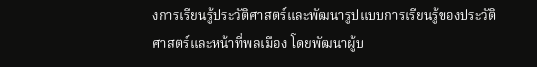งการเรียนรู้ประวัติศาสตร์และพัฒนารูปแบบการเรียนรู้ของประวัติศาสตร์และหน้าที่พลเมือง โดยพัฒนาผู้บ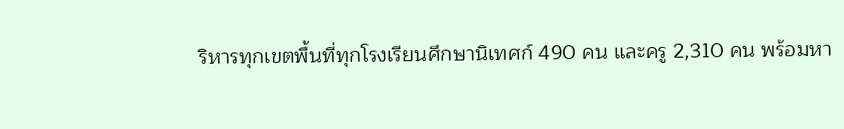ริหารทุกเขตพื้นที่ทุกโรงเรียนศึกษานิเทศก์ 490 คน และครู 2,310 คน พร้อมหา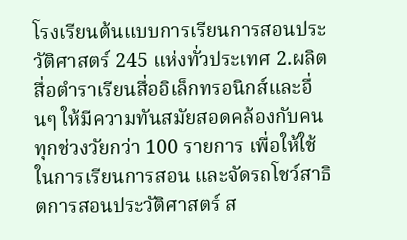โรงเรียนต้นแบบการเรียนการสอนประวัติศาสตร์ 245 แห่งทั่วประเทศ 2.ผลิตสื่อตำราเรียนสื่ออิเล็กทรอนิกส์และอื่นๆ ให้มีความทันสมัยสอดคล้องกับคนทุกช่วงวัยกว่า 100 รายการ เพื่อให้ใช้ในการเรียนการสอน และจัดรถโชว์สาธิตการสอนประวัติศาสตร์ ส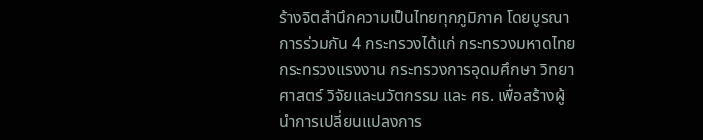ร้างจิตสำนึกความเป็นไทยทุกภูมิภาค โดยบูรณาการร่วมกัน 4 กระทรวงได้แก่ กระทรวงมหาดไทย กระทรวงแรงงาน กระทรวงการอุดมศึกษา วิทยาศาสตร์ วิจัยและนวัตกรรม และ ศธ. เพื่อสร้างผู้นำการเปลี่ยนแปลงการ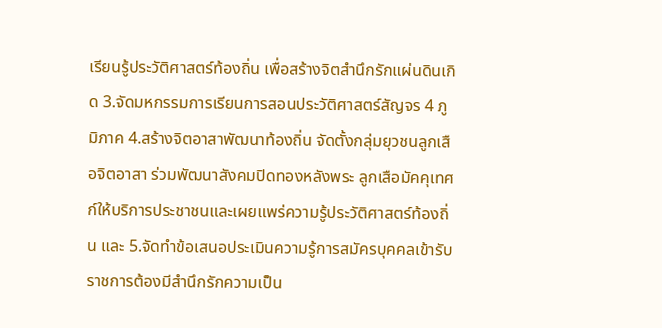เรียนรู้ประวัติศาสตร์ท้องถิ่น เพื่อสร้างจิตสำนึกรักแผ่นดินเกิด 3.จัดมหกรรมการเรียนการสอนประวัติศาสตร์สัญจร 4 ภูมิภาค 4.สร้างจิตอาสาพัฒนาท้องถิ่น จัดตั้งกลุ่มยุวชนลูกเสือจิตอาสา ร่วมพัฒนาสังคมปิดทองหลังพระ ลูกเสือมัคคุเทศก์ให้บริการประชาชนและเผยแพร่ความรู้ประวัติศาสตร์ท้องถิ่น และ 5.จัดทำข้อเสนอประเมินความรู้การสมัครบุคคลเข้ารับราชการต้องมีสำนึกรักความเป็น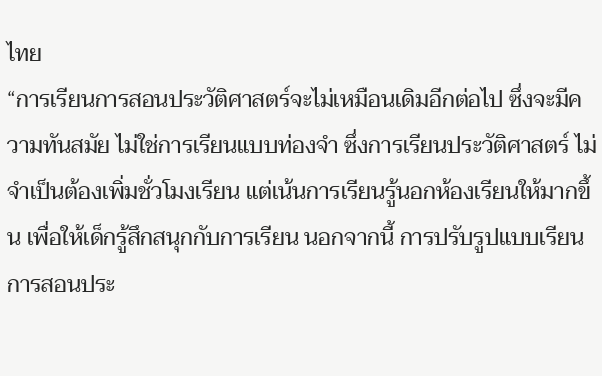ไทย
“การเรียนการสอนประวัติศาสตร์จะไม่เหมือนเดิมอีกต่อไป ซึ่งจะมีความทันสมัย ไม่ใช่การเรียนแบบท่องจำ ซึ่งการเรียนประวัติศาสตร์ ไม่จำเป็นต้องเพิ่มชั่วโมงเรียน แต่เน้นการเรียนรู้นอกห้องเรียนให้มากขึ้น เพื่อให้เด็กรู้สึกสนุกกับการเรียน นอกจากนี้ การปรับรูปแบบเรียนการสอนประ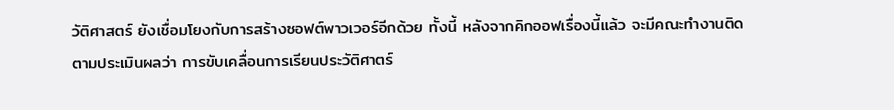วัติศาสตร์ ยังเชื่อมโยงกับการสร้างซอฟต์พาวเวอร์อีกด้วย ทั้งนี้ หลังจากคิกออฟเรื่องนี้แล้ว จะมีคณะทำงานติดตามประเมินผลว่า การขับเคลื่อนการเรียนประวัติศาตร์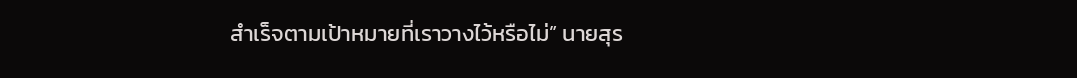สำเร็จตามเป้าหมายที่เราวางไว้หรือไม่” นายสุร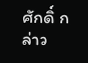ศักดิ์ กล่าว